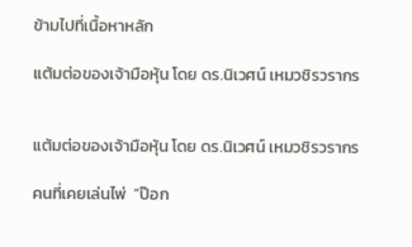ข้ามไปที่เนื้อหาหลัก

แต้มต่อของเจ้ามือหุ้น โดย ดร.นิเวศน์ เหมวชิรวรากร


แต้มต่อของเจ้ามือหุ้น โดย ดร.นิเวศน์ เหมวชิรวรากร

คนที่เคยเล่นไพ่  “ป๊อก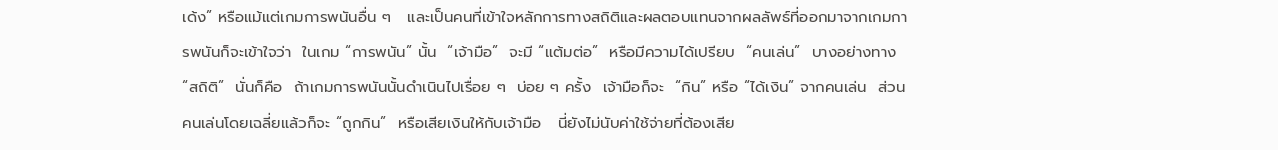เด้ง” หรือแม้แต่เกมการพนันอื่น ๆ   และเป็นคนที่เข้าใจหลักการทางสถิติและผลตอบแทนจากผลลัพธ์ที่ออกมาจากเกมการพนันก็จะเข้าใจว่า  ในเกม “การพนัน” นั้น  “เจ้ามือ”  จะมี “แต้มต่อ”  หรือมีความได้เปรียบ  “คนเล่น”  บางอย่างทาง “สถิติ”  นั่นก็คือ  ถ้าเกมการพนันนั้นดำเนินไปเรื่อย ๆ  บ่อย ๆ ครั้ง  เจ้ามือก็จะ  “กิน” หรือ “ได้เงิน” จากคนเล่น  ส่วนคนเล่นโดยเฉลี่ยแล้วก็จะ “ถูกกิน”  หรือเสียเงินให้กับเจ้ามือ   นี่ยังไม่นับค่าใช้จ่ายที่ต้องเสีย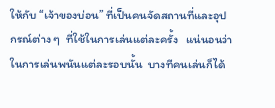ให้กับ “เจ้าของบ่อน” ที่เป็นคนจัดสถานที่และอุปกรณ์ต่าง ๆ  ที่ใช้ในการเล่นแต่ละครั้ง   แน่นอนว่าในการเล่นพนันแต่ละรอบนั้น  บางทีคนเล่นก็ได้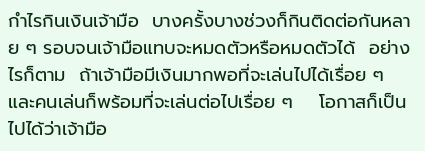กำไรกินเงินเจ้ามือ  บางครั้งบางช่วงก็กินติดต่อกันหลาย ๆ รอบจนเจ้ามือแทบจะหมดตัวหรือหมดตัวได้  อย่างไรก็ตาม  ถ้าเจ้ามือมีเงินมากพอที่จะเล่นไปได้เรื่อย ๆ  และคนเล่นก็พร้อมที่จะเล่นต่อไปเรื่อย ๆ    โอกาสก็เป็นไปได้ว่าเจ้ามือ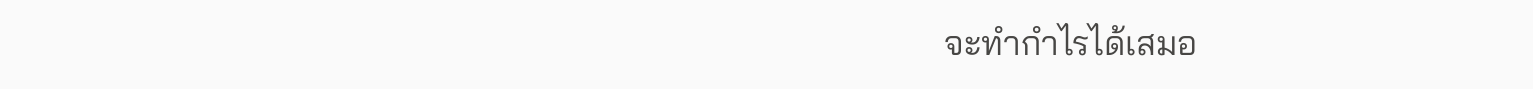จะทำกำไรได้เสมอ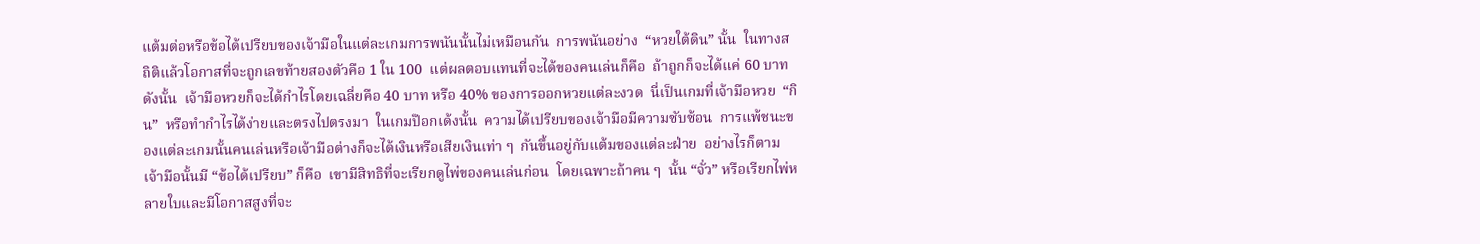แต้มต่อหรือข้อได้เปรียบของเจ้ามือในแต่ละเกมการพนันนั้นไม่เหมือนกัน  การพนันอย่าง  “หวยใต้ดิน” นั้น  ในทางสถิติแล้วโอกาสที่จะถูกเลขท้ายสองตัวคือ 1 ใน 100  แต่ผลตอบแทนที่จะได้ของคนเล่นก็คือ  ถ้าถูกก็จะได้แค่ 60 บาท  ดังนั้น  เจ้ามือหวยก็จะได้กำไรโดยเฉลี่ยคือ 40 บาท หรือ 40% ของการออกหวยแต่ละงวด  นี่เป็นเกมที่เจ้ามือหวย  “กิน”  หรือทำกำไรได้ง่ายและตรงไปตรงมา  ในเกมป๊อกเด้งนั้น  ความได้เปรียบของเจ้ามือมีความซับซ้อน  การแพ้ชนะของแต่ละเกมนั้นคนเล่นหรือเจ้ามือต่างก็จะได้เงินหรือเสียเงินเท่า ๆ  กันขึ้นอยู่กับแต้มของแต่ละฝ่าย  อย่างไรก็ตาม  เจ้ามือนั้นมี “ข้อได้เปรียบ” ก็คือ  เขามีสิทธิที่จะเรียกดูไพ่ของคนเล่นก่อน  โดยเฉพาะถ้าคน ๆ  นั้น “จั่ว” หรือเรียกไพ่หลายใบและมีโอกาสสูงที่จะ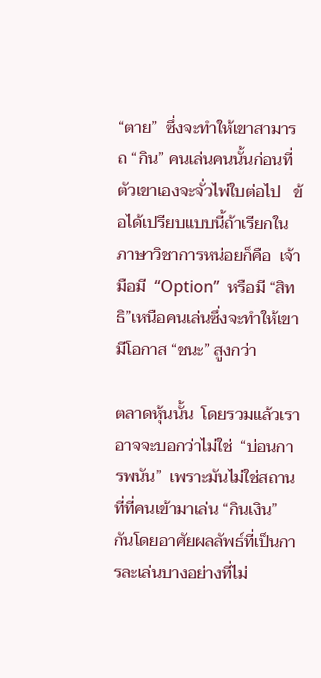“ตาย”  ซึ่งจะทำให้เขาสามารถ “กิน” คนเล่นคนนั้นก่อนที่ตัวเขาเองจะจั่วไพ่ใบต่อไป   ข้อได้เปรียบแบบนี้ถ้าเรียกในภาษาวิชาการหน่อยก็คือ  เจ้ามือมี  “Option”  หรือมี “สิทธิ”เหนือคนเล่นซึ่งจะทำให้เขามีโอกาส “ชนะ” สูงกว่า

ตลาดหุ้นนั้น  โดยรวมแล้วเราอาจจะบอกว่าไม่ใช่  “บ่อนการพนัน”  เพราะมันไม่ใช่สถานที่ที่คนเข้ามาเล่น “กินเงิน” กันโดยอาศัยผลลัพธ์ที่เป็นการละเล่นบางอย่างที่ไม่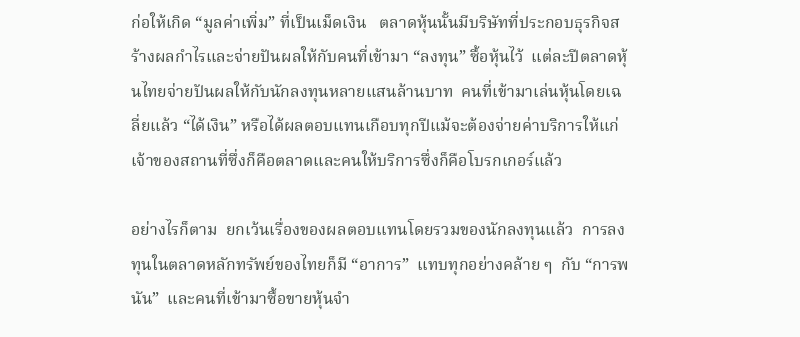ก่อให้เกิด “มูลค่าเพิ่ม” ที่เป็นเม็ดเงิน   ตลาดหุ้นนั้นมีบริษัทที่ประกอบธุรกิจสร้างผลกำไรและจ่ายปันผลให้กับคนที่เข้ามา “ลงทุน” ซื้อหุ้นไว้  แต่ละปีตลาดหุ้นไทยจ่ายปันผลให้กับนักลงทุนหลายแสนล้านบาท  คนที่เข้ามาเล่นหุ้นโดยเฉลี่ยแล้ว “ได้เงิน” หรือได้ผลตอบแทนเกือบทุกปีแม้จะต้องจ่ายค่าบริการให้แก่เจ้าของสถานที่ซึ่งก็คือตลาดและคนให้บริการซึ่งก็คือโบรกเกอร์แล้ว

อย่างไรก็ตาม  ยกเว้นเรื่องของผลตอบแทนโดยรวมของนักลงทุนแล้ว  การลงทุนในตลาดหลักทรัพย์ของไทยก็มี “อาการ”  แทบทุกอย่างคล้าย ๆ  กับ “การพนัน”  และคนที่เข้ามาซื้อขายหุ้นจำ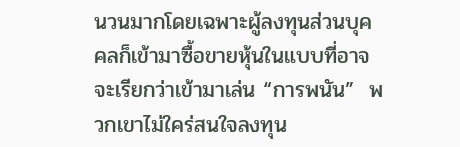นวนมากโดยเฉพาะผู้ลงทุนส่วนบุคคลก็เข้ามาซื้อขายหุ้นในแบบที่อาจจะเรียกว่าเข้ามาเล่น “การพนัน”  พวกเขาไม่ใคร่สนใจลงทุน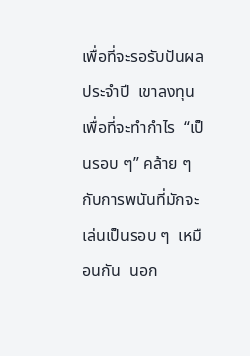เพื่อที่จะรอรับปันผลประจำปี  เขาลงทุนเพื่อที่จะทำกำไร  “เป็นรอบ ๆ” คล้าย ๆ  กับการพนันที่มักจะเล่นเป็นรอบ ๆ  เหมือนกัน  นอก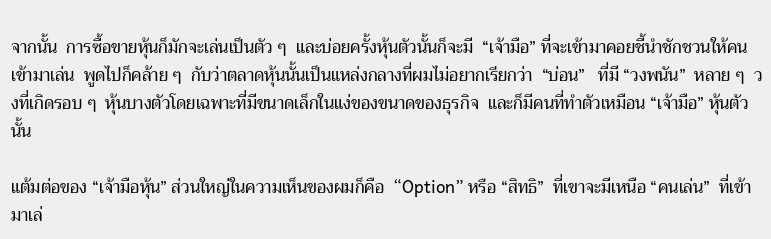จากนั้น  การซื้อขายหุ้นก็มักจะเล่นเป็นตัว ๆ  และบ่อยครั้งหุ้นตัวนั้นก็จะมี  “เจ้ามือ” ที่จะเข้ามาคอยชี้นำชักชวนให้คนเข้ามาเล่น  พูดไปก็คล้าย ๆ  กับว่าตลาดหุ้นนั้นเป็นแหล่งกลางที่ผมไม่อยากเรียกว่า  “บ่อน”   ที่มี “วงพนัน”  หลาย ๆ  วงที่เกิดรอบ ๆ  หุ้นบางตัวโดยเฉพาะที่มีขนาดเล็กในแง่ของขนาดของธุรกิจ  และก็มีคนที่ทำตัวเหมือน “เจ้ามือ” หุ้นตัวนั้น

แต้มต่อของ “เจ้ามือหุ้น” ส่วนใหญ่ในความเห็นของผมก็คือ  “Option” หรือ “สิทธิ”  ที่เขาจะมีเหนือ “คนเล่น”  ที่เข้ามาเล่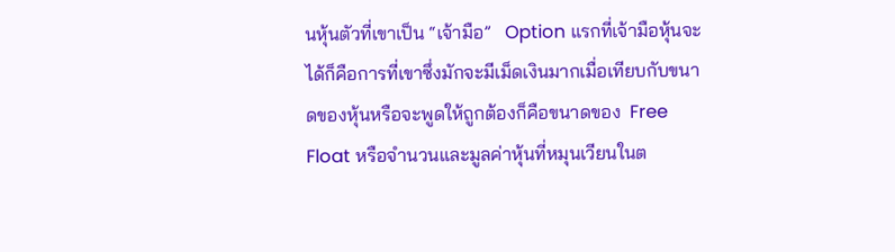นหุ้นตัวที่เขาเป็น “เจ้ามือ”   Option แรกที่เจ้ามือหุ้นจะได้ก็คือการที่เขาซึ่งมักจะมีเม็ดเงินมากเมื่อเทียบกับขนาดของหุ้นหรือจะพูดให้ถูกต้องก็คือขนาดของ  Free Float หรือจำนวนและมูลค่าหุ้นที่หมุนเวียนในต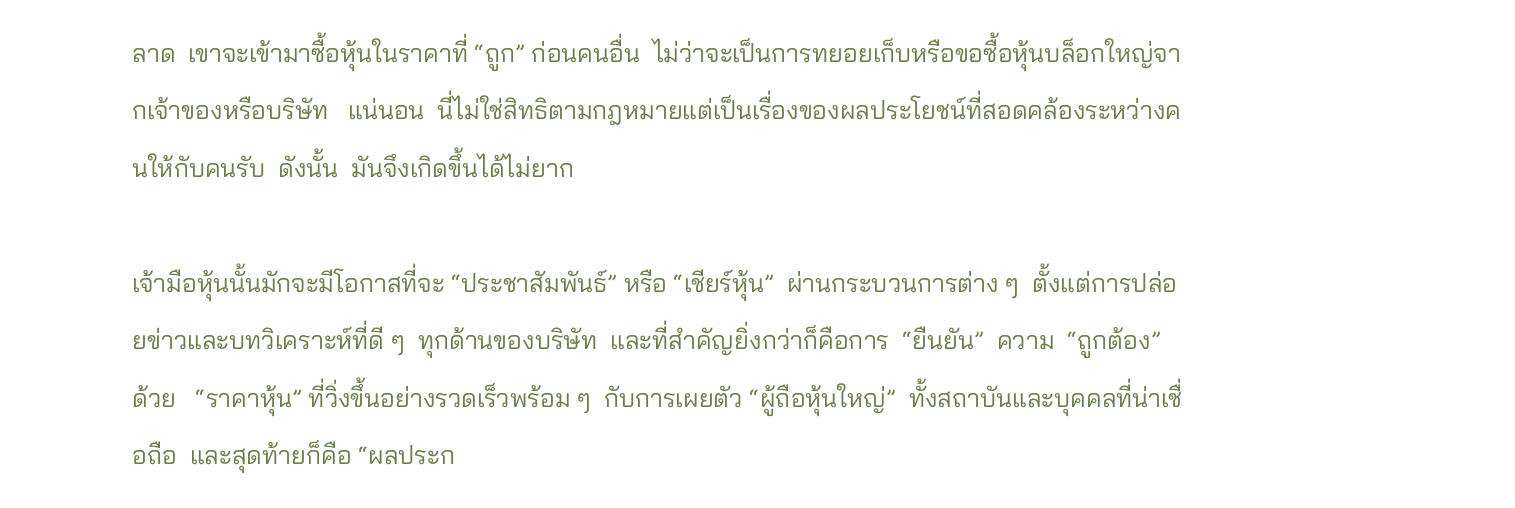ลาด  เขาจะเข้ามาซื้อหุ้นในราคาที่ “ถูก” ก่อนคนอื่น  ไม่ว่าจะเป็นการทยอยเก็บหรือขอซื้อหุ้นบล็อกใหญ่จากเจ้าของหรือบริษัท   แน่นอน  นี่ไม่ใช่สิทธิตามกฎหมายแต่เป็นเรื่องของผลประโยชน์ที่สอดคล้องระหว่างคนให้กับคนรับ  ดังนั้น  มันจึงเกิดขึ้นได้ไม่ยาก

เจ้ามือหุ้นนั้นมักจะมีโอกาสที่จะ “ประชาสัมพันธ์” หรือ “เชียร์หุ้น”  ผ่านกระบวนการต่าง ๆ  ตั้งแต่การปล่อยข่าวและบทวิเคราะห์ที่ดี ๆ  ทุกด้านของบริษัท  และที่สำคัญยิ่งกว่าก็คือการ  “ยืนยัน”  ความ  “ถูกต้อง”  ด้วย   “ราคาหุ้น” ที่วิ่งขึ้นอย่างรวดเร็วพร้อม ๆ  กับการเผยตัว “ผู้ถือหุ้นใหญ่”  ทั้งสถาบันและบุคคลที่น่าเชื่อถือ  และสุดท้ายก็คือ “ผลประก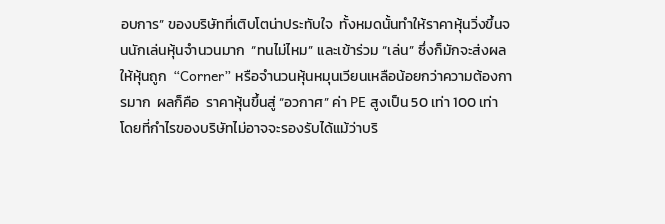อบการ” ของบริษัทที่เติบโตน่าประทับใจ  ทั้งหมดนั้นทำให้ราคาหุ้นวิ่งขึ้นจนนักเล่นหุ้นจำนวนมาก  “ทนไม่ไหม” และเข้าร่วม “เล่น” ซึ่งก็มักจะส่งผลให้หุ้นถูก  “Corner” หรือจำนวนหุ้นหมุนเวียนเหลือน้อยกว่าความต้องการมาก  ผลก็คือ  ราคาหุ้นขึ้นสู่ “อวกาศ” ค่า PE สูงเป็น 50 เท่า 100 เท่า โดยที่กำไรของบริษัทไม่อาจจะรองรับได้แม้ว่าบริ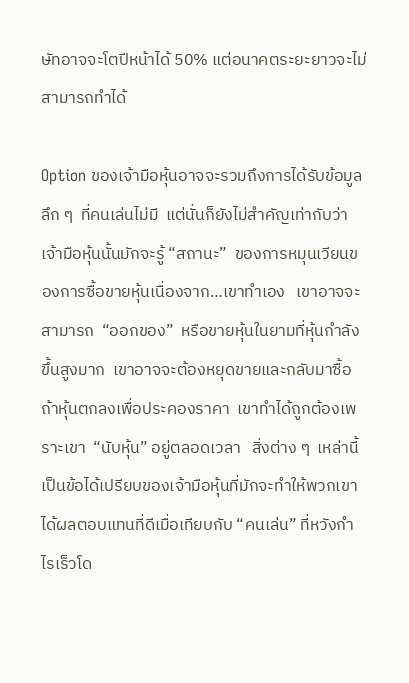ษัทอาจจะโตปีหน้าได้ 50% แต่อนาคตระยะยาวจะไม่สามารถทำได้

Option ของเจ้ามือหุ้นอาจจะรวมถึงการได้รับข้อมูลลึก ๆ  ที่คนเล่นไม่มี  แต่นั่นก็ยังไม่สำคัญเท่ากับว่าเจ้ามือหุ้นนั้นมักจะรู้ “สถานะ”  ของการหมุนเวียนของการซื้อขายหุ้นเนื่องจาก…เขาทำเอง   เขาอาจจะสามารถ  “ออกของ”  หรือขายหุ้นในยามที่หุ้นกำลังขึ้นสูงมาก  เขาอาจจะต้องหยุดขายและกลับมาซื้อถ้าหุ้นตกลงเพื่อประคองราคา  เขาทำได้ถูกต้องเพราะเขา  “นับหุ้น” อยู่ตลอดเวลา   สิ่งต่าง ๆ  เหล่านี้เป็นข้อได้เปรียบของเจ้ามือหุ้นที่มักจะทำให้พวกเขาได้ผลตอบแทนที่ดีเมื่อเทียบกับ “คนเล่น” ที่หวังกำไรเร็วโด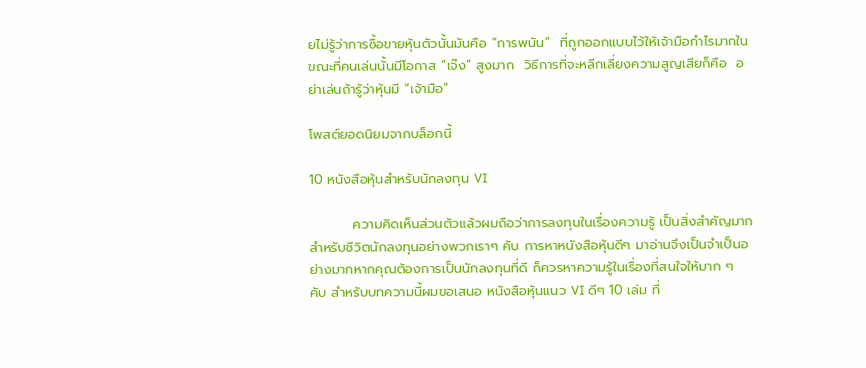ยไม่รู้ว่าการซื้อขายหุ้นตัวนั้นมันคือ “การพนัน”  ที่ถูกออกแบบไว้ให้เจ้ามือกำไรมากในขณะที่คนเล่นนั้นมีโอกาส “เจ๊ง” สูงมาก  วิธีการที่จะหลีกเลี่ยงความสูญเสียก็คือ  อย่าเล่นถ้ารู้ว่าหุ้นมี “เจ้ามือ”

โพสต์ยอดนิยมจากบล็อกนี้

10 หนังสือหุ้นสำหรับนักลงทุน VI

         ความคิดเห็นส่วนตัวแล้วผมถือว่าการลงทุนในเรื่องความรู้ เป็นสิ่งสำคัญมากสำหรับชีวิตนักลงทุนอย่างพวกเราๆ คับ การหาหนังสือหุ้นดีๆ มาอ่านจึงเป็นจำเป็นอย่างมากหากคุณต้องการเป็นนักลงทุนที่ดี ก็ควรหาความรู้ในเรื่องที่สนใจให้มาก ๆ คับ สำหรับบทความนี้ผมขอเสนอ หนังสือหุ้นแนว VI ดีๆ 10 เล่ม ที่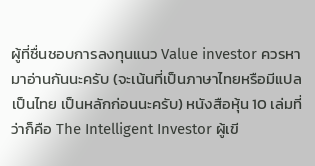ผู้ที่ชื่นชอบการลงทุนแนว Value investor ควรหามาอ่านกันนะครับ (จะเน้นที่เป็นภาษาไทยหรือมีแปลเป็นไทย เป็นหลักก่อนนะครับ) หนังสือหุ้น 10 เล่มที่ว่าก็คือ The Intelligent Investor ผู้เขี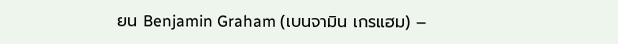ยน Benjamin Graham (เบนจามิน เกรแฮม) –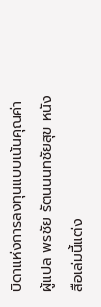บิดาแห่งการลงทุนแบบเน้นคุณค่า ผู้แปล พรชัย รัตนนนทชัยสุข หนังสือเล่มนี้แต่ง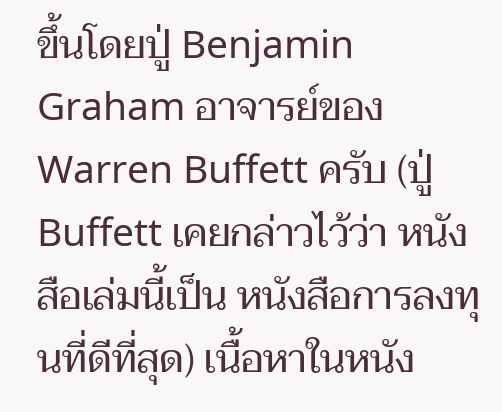ขึ้นโดยปู่ Benjamin Graham อาจารย์ของ Warren Buffett ครับ (ปู่ Buffett เคยกล่าวไว้ว่า หนังสือเล่มนี้เป็น หนังสือการลงทุนที่ดีที่สุด) เนื้อหาในหนัง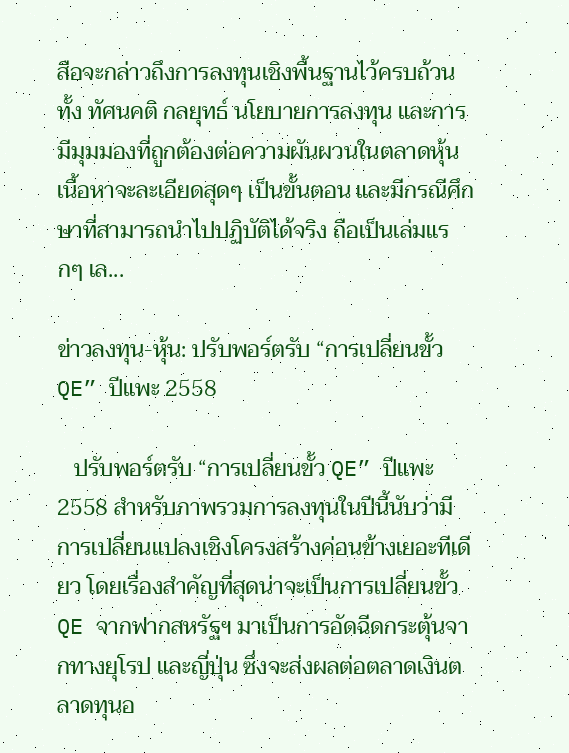สือจะกล่าวถึงการลงทุนเชิงพื้นฐานไว้ครบถ้วน ทั้ง ทัศนคติ กลยุทธ์ นโยบายการลงทุน และการมีมุมมองที่ถูกต้องต่อความผันผวนในตลาดหุ้น เนื้อหาจะละเอียดสุดๆ เป็นขั้นตอน และมีกรณีศึกษาที่สามารถนำไปปฏิบัติได้จริง ถือเป็นเล่มแรกๆ เล...

ข่าวลงทุน-หุ้น: ปรับพอร์ตรับ “การเปลี่ยนขั้ว QE” ปีแพะ 2558

   ปรับพอร์ตรับ “การเปลี่ยนขั้ว QE” ปีแพะ 2558 สำหรับภาพรวมการลงทุนในปีนี้นับว่ามีการเปลี่ยนแปลงเชิงโครงสร้างค่อนข้างเยอะทีเดียว โดยเรื่องสำคัญที่สุดน่าจะเป็นการเปลี่ยนขั้ว QE จากฟากสหรัฐฯ มาเป็นการอัดฉีดกระตุ้นจากทางยุโรป และญี่ปุ่น ซึ่งจะส่งผลต่อตลาดเงินตลาดทุนอ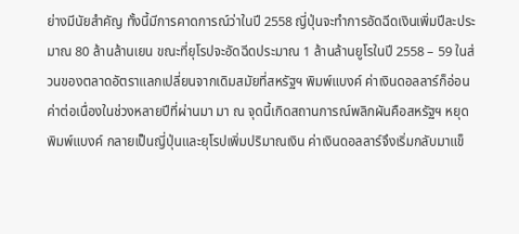ย่างมีนัยสำคัญ ทั้งนี้มีการคาดการณ์ว่าในปี 2558 ญี่ปุ่นจะทำการอัดฉีดเงินเพิ่มปีละประมาณ 80 ล้านล้านเยน ขณะที่ยุโรปจะอัดฉีดประมาณ 1 ล้านล้านยูโรในปี 2558 – 59 ในส่วนของตลาดอัตราแลกเปลี่ยนจากเดิมสมัยที่สหรัฐฯ พิมพ์แบงค์ ค่าเงินดอลลาร์ก็อ่อนค่าต่อเนื่องในช่วงหลายปีที่ผ่านมา มา ณ จุดนี้เกิดสถานการณ์พลิกผันคือสหรัฐฯ หยุดพิมพ์แบงค์ กลายเป็นญี่ปุ่นและยุโรปเพิ่มปริมาณเงิน ค่าเงินดอลลาร์จึงเริ่มกลับมาแข็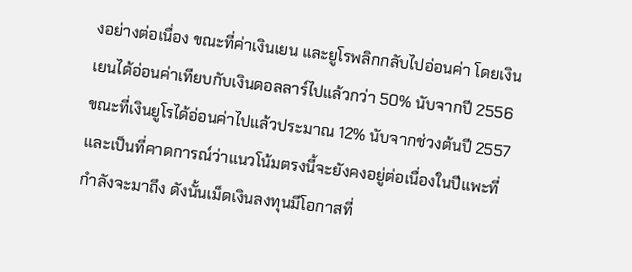งอย่างต่อเนื่อง ขณะที่ค่าเงินเยน และยูโรพลิกกลับไปอ่อนค่า โดยเงินเยนได้อ่อนค่าเทียบกับเงินดอลลาร์ไปแล้วกว่า 50% นับจากปี 2556 ขณะที่เงินยูโรได้อ่อนค่าไปแล้วประมาณ 12% นับจากช่วงต้นปี 2557 และเป็นที่คาดการณ์ว่าแนวโน้มตรงนี้จะยังคงอยู่ต่อเนื่องในปีแพะที่กำลังจะมาถึง ดังนั้นเม็ดเงินลงทุนมีโอกาสที่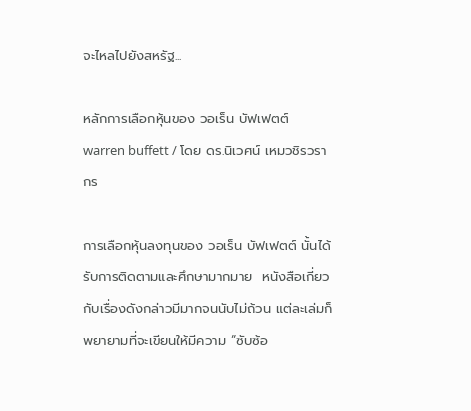จะไหลไปยังสหรัฐ...

หลักการเลือกหุ้นของ วอเร็น บัฟเฟตต์ warren buffett / โดย ดร.นิเวศน์ เหมวชิรวรากร

การเลือกหุ้นลงทุนของ วอเร็น บัฟเฟตต์ นั้นได้รับการติดตามและศึกษามากมาย  หนังสือเกี่ยวกับเรื่องดังกล่าวมีมากจนนับไม่ถ้วน แต่ละเล่มก็พยายามที่จะเขียนให้มีความ “ซับซ้อ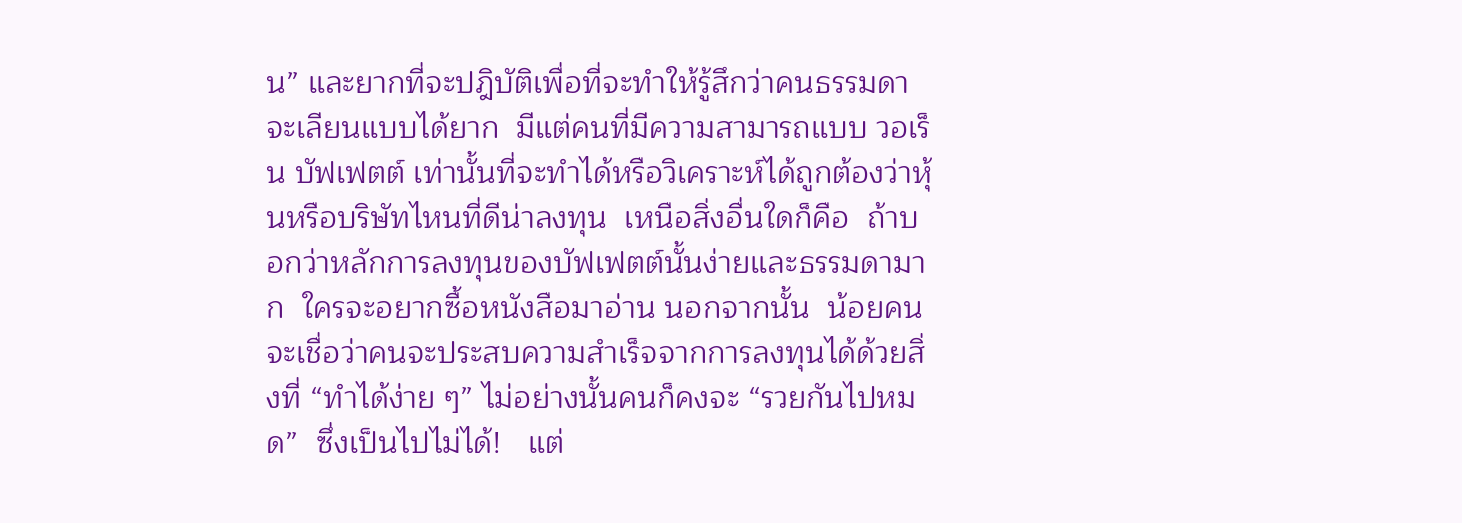น” และยากที่จะปฎิบัติเพื่อที่จะทำให้รู้สึกว่าคนธรรมดาจะเลียนแบบได้ยาก  มีแต่คนที่มีความสามารถแบบ วอเร็น บัฟเฟตต์ เท่านั้นที่จะทำได้หรือวิเคราะห์ได้ถูกต้องว่าหุ้นหรือบริษัทไหนที่ดีน่าลงทุน  เหนือสิ่งอื่นใดก็คือ  ถ้าบอกว่าหลักการลงทุนของบัฟเฟตต์นั้นง่ายและธรรมดามาก  ใครจะอยากซื้อหนังสือมาอ่าน นอกจากนั้น  น้อยคนจะเชื่อว่าคนจะประสบความสำเร็จจากการลงทุนได้ด้วยสิ่งที่ “ทำได้ง่าย ๆ” ไม่อย่างนั้นคนก็คงจะ “รวยกันไปหมด”  ซึ่งเป็นไปไม่ได้!   แต่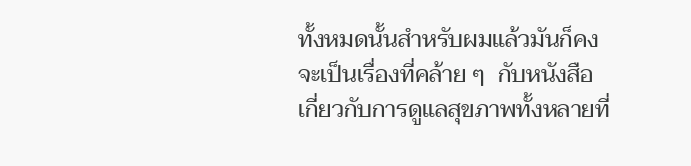ทั้งหมดนั้นสำหรับผมแล้วมันก็คงจะเป็นเรื่องที่คล้าย ๆ  กับหนังสือเกี่ยวกับการดูแลสุขภาพทั้งหลายที่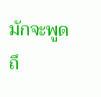มักจะพูดถึ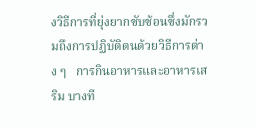งวิธีการที่ยุ่งยากซับซ้อนซึ่งมักรวมถึงการปฏิบัติตนด้วยวิธีการต่าง ๆ   การกินอาหารและอาหารเสริม บางที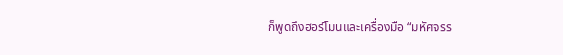ก็พูดถึงฮอร์โมนและเครื่องมือ “มหัศจรร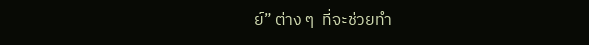ย์” ต่าง ๆ  ที่จะช่วยทำ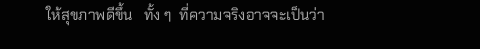ให้สุขภาพดีขึ้น   ทั้ง ๆ  ที่ความจริงอาจจะเป็นว่า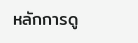หลักการดู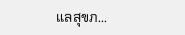แลสุขภ...